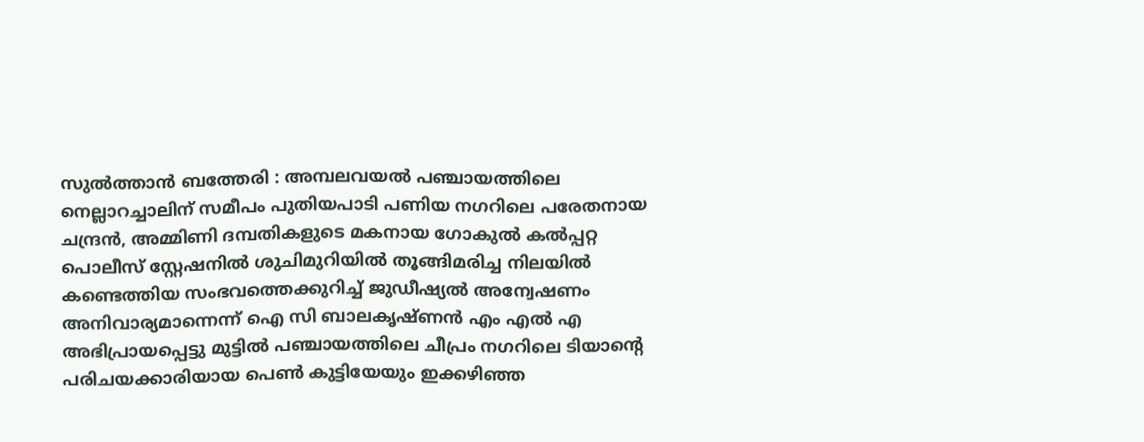സുൽത്താൻ ബത്തേരി : അമ്പലവയൽ പഞ്ചായത്തിലെ നെല്ലാറച്ചാലിന് സമീപം പുതിയപാടി പണിയ നഗറിലെ പരേതനായ ചന്ദ്രൻ, അമ്മിണി ദമ്പതികളുടെ മകനായ ഗോകുൽ കൽപ്പറ്റ പൊലീസ് സ്റ്റേഷനിൽ ശുചിമുറിയിൽ തൂങ്ങിമരിച്ച നിലയിൽ കണ്ടെത്തിയ സംഭവത്തെക്കുറിച്ച് ജുഡീഷ്യൽ അന്വേഷണം അനിവാര്യമാന്നെന്ന് ഐ സി ബാലകൃഷ്ണൻ എം എൽ എ അഭിപ്രായപ്പെട്ടു മുട്ടിൽ പഞ്ചായത്തിലെ ചീപ്രം നഗറിലെ ടിയാൻ്റെ പരിചയക്കാരിയായ പെൺ കുട്ടിയേയും ഇക്കഴിഞ്ഞ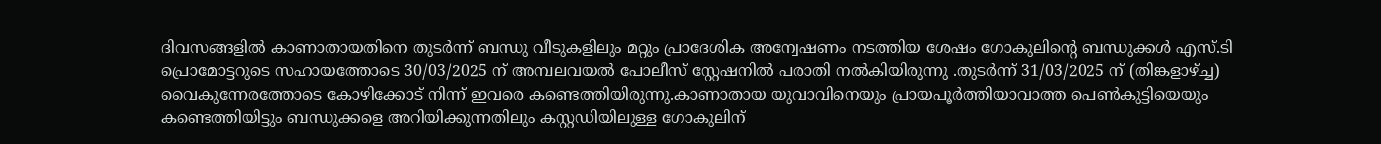ദിവസങ്ങളിൽ കാണാതായതിനെ തുടർന്ന് ബന്ധു വീടുകളിലും മറ്റും പ്രാദേശിക അന്വേഷണം നടത്തിയ ശേഷം ഗോകുലിന്റെ ബന്ധുക്കൾ എസ്.ടി പ്രൊമോട്ടറുടെ സഹായത്തോടെ 30/03/2025 ന് അമ്പലവയൽ പോലീസ് സ്റ്റേഷനിൽ പരാതി നൽകിയിരുന്നു .തുടർന്ന് 31/03/2025 ന് (തിങ്കളാഴ്ച്ച) വൈകുന്നേരത്തോടെ കോഴിക്കോട് നിന്ന് ഇവരെ കണ്ടെത്തിയിരുന്നു.കാണാതായ യുവാവിനെയും പ്രായപൂർത്തിയാവാത്ത പെൺകുട്ടിയെയും കണ്ടെത്തിയിട്ടും ബന്ധുക്കളെ അറിയിക്കുന്നതിലും കസ്റ്റഡിയിലുള്ള ഗോകുലിന്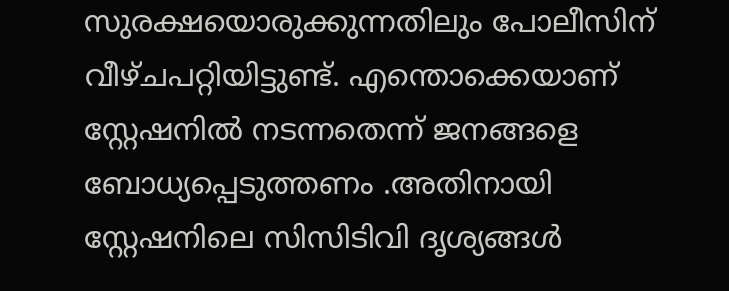സുരക്ഷയൊരുക്കുന്നതിലും പോലീസിന് വീഴ്ചപറ്റിയിട്ടുണ്ട്. എന്തൊക്കെയാണ് സ്റ്റേഷനിൽ നടന്നതെന്ന് ജനങ്ങളെ ബോധ്യപ്പെടുത്തണം .അതിനായി സ്റ്റേഷനിലെ സിസിടിവി ദൃശ്യങ്ങൾ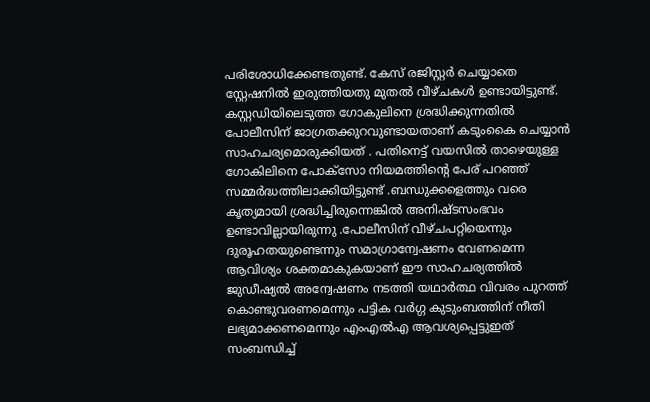പരിശോധിക്കേണ്ടതുണ്ട്. കേസ് രജിസ്റ്റർ ചെയ്യാതെ സ്റ്റേഷനിൽ ഇരുത്തിയതു മുതൽ വീഴ്ചകൾ ഉണ്ടായിട്ടുണ്ട്. കസ്റ്റഡിയിലെടുത്ത ഗോകുലിനെ ശ്രദ്ധിക്കുന്നതിൽ പോലീസിന് ജാഗ്രതക്കുറവുണ്ടായതാണ് കടുംകൈ ചെയ്യാൻ സാഹചര്യമൊരുക്കിയത് . പതിനെട്ട് വയസിൽ താഴെയുള്ള ഗോകിലിനെ പോക്സോ നിയമത്തിൻ്റെ പേര് പറഞ്ഞ് സമ്മർദ്ധത്തിലാക്കിയിട്ടുണ്ട് .ബന്ധുക്കളെത്തും വരെ കൃത്യമായി ശ്രദ്ധിച്ചിരുന്നെങ്കിൽ അനിഷ്ടസംഭവം ഉണ്ടാവില്ലായിരുന്നു .പോലീസിന് വീഴ്ചപറ്റിയെന്നും ദുരൂഹതയുണ്ടെന്നും സമാഗ്രാന്വേഷണം വേണമെന്ന ആവിശ്യം ശക്തമാകുകയാണ് ഈ സാഹചര്യത്തിൽ ജുഡീഷ്യൽ അന്വേഷണം നടത്തി യഥാർത്ഥ വിവരം പുറത്ത് കൊണ്ടുവരണമെന്നും പട്ടിക വർഗ്ഗ കുടുംബത്തിന് നീതി ലഭ്യമാക്കണമെന്നും എംഎൽഎ ആവശ്യപ്പെട്ടുഇത് സംബന്ധിച്ച്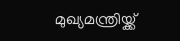മുഖ്യമന്ത്രിയ്ക്ക്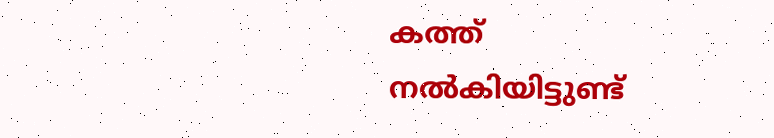കത്ത് നൽകിയിട്ടുണ്ട്